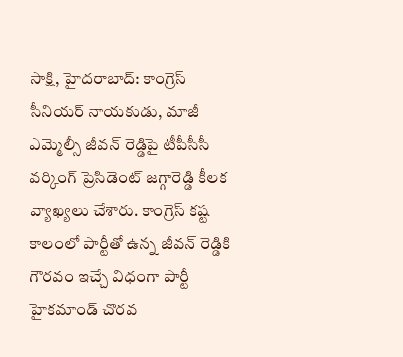సాక్షి, హైదరాబాద్: కాంగ్రెస్ సీనియర్ నాయకుడు, మాజీ ఎమ్మెల్సీ జీవన్ రెడ్డిపై టీపీసీసీ వర్కింగ్ ప్రెసిడెంట్ జగ్గారెడ్డి కీలక వ్యాఖ్యలు చేశారు. కాంగ్రెస్ కష్ట కాలంలో పార్టీతో ఉన్న జీవన్ రెడ్డికి గౌరవం ఇచ్చే విధంగా పార్టీ హైకమాండ్ చొరవ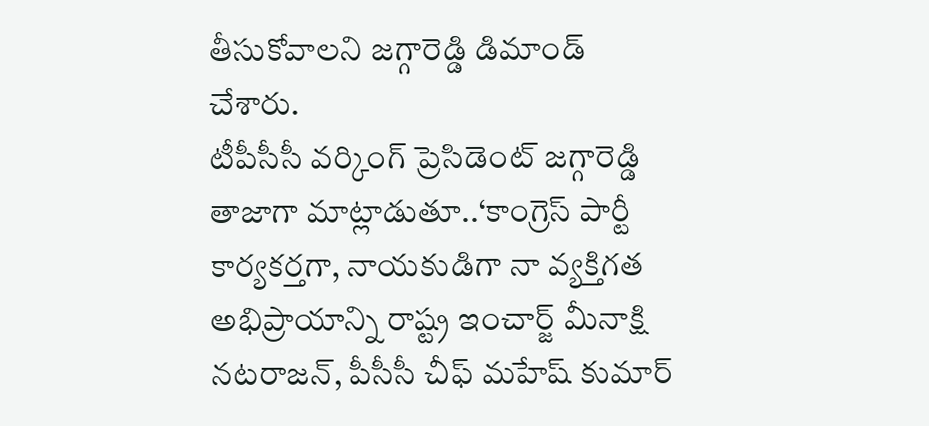తీసుకోవాలని జగ్గారెడ్డి డిమాండ్ చేశారు.
టీపీసీసీ వర్కింగ్ ప్రెసిడెంట్ జగ్గారెడ్డి తాజాగా మాట్లాడుతూ..‘కాంగ్రెస్ పార్టీ కార్యకర్తగా, నాయకుడిగా నా వ్యక్తిగత అభిప్రాయాన్ని రాష్ట్ర ఇంచార్జ్ మీనాక్షి నటరాజన్, పీసీసీ చీఫ్ మహేష్ కుమార్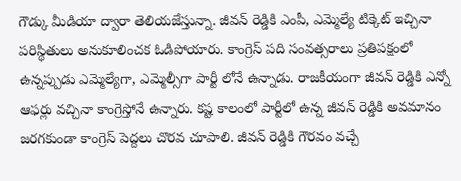గౌడ్కు మీడియా ద్వారా తెలియజేస్తున్నా. జీవన్ రెడ్డికి ఎంపీ, ఎమ్మెల్యే టిక్కెట్ ఇచ్చినా పరిస్థితులు అనుకూలించక ఓడిపోయారు. కాంగ్రెస్ పది సంవత్సరాలు ప్రతిపక్షంలో ఉన్నప్పుడు ఎమ్మెల్యేగా, ఎమ్మెల్సీగా పార్టీ లోనే ఉన్నాడు. రాజకీయంగా జీవన్ రెడ్డికి ఎన్నో ఆఫర్లు వచ్చినా కాంగ్రెస్తోనే ఉన్నారు. కష్ట కాలంలో పార్టీలో ఉన్న జీవన్ రెడ్డికి అవమానం జరగకుండా కాంగ్రెస్ పెద్దలు చొరవ చూపాలి. జీవన్ రెడ్డికి గౌరవం వచ్చే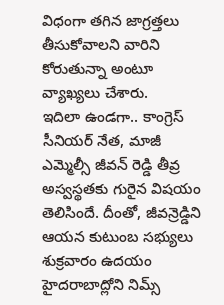విధంగా తగిన జాగ్రత్తలు తీసుకోవాలని వారిని కోరుతున్నా అంటూ వ్యాఖ్యలు చేశారు.
ఇదిలా ఉండగా.. కాంగ్రెస్ సీనియర్ నేత, మాజీ ఎమ్మెల్సీ జీవన్ రెడ్డి తీవ్ర అస్వస్థతకు గురైన విషయం తెలిసిందే. దీంతో, జీవన్రెడ్డిని ఆయన కుటుంబ సభ్యులు శుక్రవారం ఉదయం హైదరాబాద్లోని నిమ్స్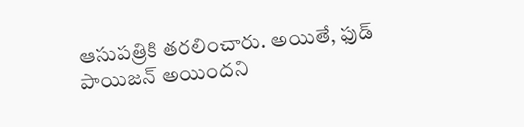ఆసుపత్రికి తరలించారు. అయితే, ఫుడ్ పాయిజన్ అయిందని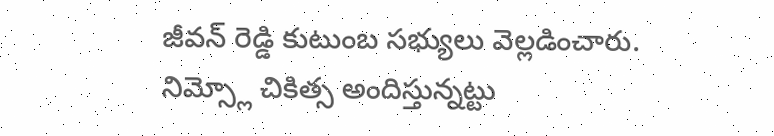జీవన్ రెడ్డి కుటుంబ సభ్యులు వెల్లడించారు. నిమ్స్లో చికిత్స అందిస్తున్నట్టు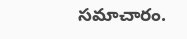సమాచారం.